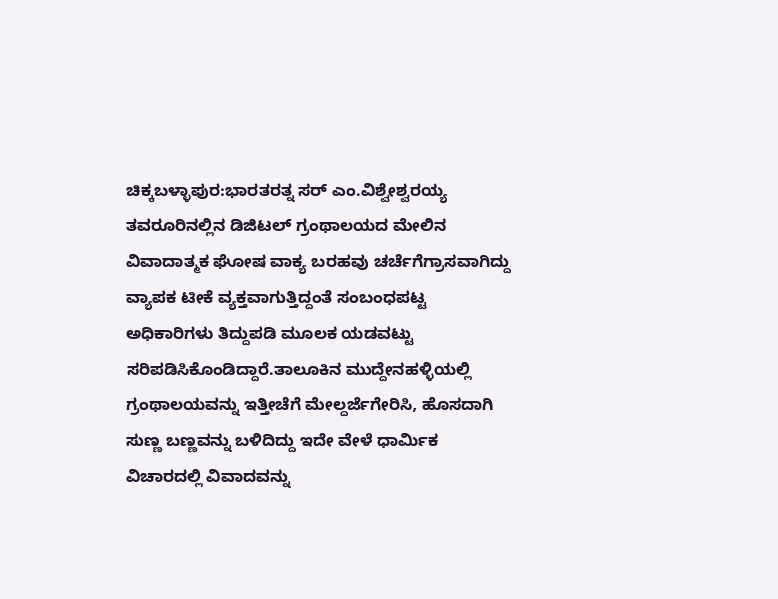ಚಿಕ್ಕಬಳ್ಳಾಪುರ:ಭಾರತರತ್ನ ಸರ್ ಎಂ.ವಿಶ್ವೇಶ್ವರಯ್ಯ ತವರೂರಿನಲ್ಲಿನ ಡಿಜಿಟಲ್ ಗ್ರಂಥಾಲಯದ ಮೇಲಿನ ವಿವಾದಾತ್ಮಕ ಘೋಷ ವಾಕ್ಯ ಬರಹವು ಚರ್ಚೆಗೆಗ್ರಾಸವಾಗಿದ್ದು ವ್ಯಾಪಕ ಟೀಕೆ ವ್ಯಕ್ತವಾಗುತ್ತಿದ್ದಂತೆ ಸಂಬಂಧಪಟ್ಟ ಅಧಿಕಾರಿಗಳು ತಿದ್ದುಪಡಿ ಮೂಲಕ ಯಡವಟ್ಟು ಸರಿಪಡಿಸಿಕೊಂಡಿದ್ದಾರೆ.ತಾಲೂಕಿನ ಮುದ್ದೇನಹಳ್ಳಿಯಲ್ಲಿ ಗ್ರಂಥಾಲಯವನ್ನು ಇತ್ತೀಚೆಗೆ ಮೇಲ್ದರ್ಜೆಗೇರಿಸಿ, ಹೊಸದಾಗಿ ಸುಣ್ಣ ಬಣ್ಣವನ್ನು ಬಳಿದಿದ್ದು ಇದೇ ವೇಳೆ ಧಾರ್ಮಿಕ ವಿಚಾರದಲ್ಲಿ ವಿವಾದವನ್ನು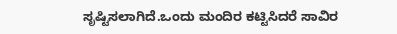ಸೃಷ್ಟಿಸಲಾಗಿದೆ.ಒಂದು ಮಂದಿರ ಕಟ್ಟಿಸಿದರೆ ಸಾವಿರ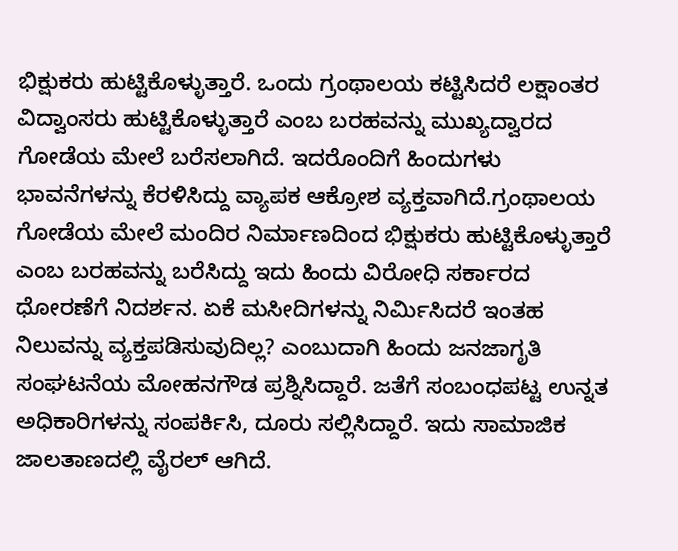ಭಿಕ್ಷುಕರು ಹುಟ್ಟಿಕೊಳ್ಳುತ್ತಾರೆ. ಒಂದು ಗ್ರಂಥಾಲಯ ಕಟ್ಟಿಸಿದರೆ ಲಕ್ಷಾಂತರ ವಿದ್ವಾಂಸರು ಹುಟ್ಟಿಕೊಳ್ಳುತ್ತಾರೆ ಎಂಬ ಬರಹವನ್ನು ಮುಖ್ಯದ್ವಾರದ ಗೋಡೆಯ ಮೇಲೆ ಬರೆಸಲಾಗಿದೆ. ಇದರೊಂದಿಗೆ ಹಿಂದುಗಳು ಭಾವನೆಗಳನ್ನು ಕೆರಳಿಸಿದ್ದು ವ್ಯಾಪಕ ಆಕ್ರೋಶ ವ್ಯಕ್ತವಾಗಿದೆ.ಗ್ರಂಥಾಲಯ ಗೋಡೆಯ ಮೇಲೆ ಮಂದಿರ ನಿರ್ಮಾಣದಿಂದ ಭಿಕ್ಷುಕರು ಹುಟ್ಟಿಕೊಳ್ಳುತ್ತಾರೆ ಎಂಬ ಬರಹವನ್ನು ಬರೆಸಿದ್ದು ಇದು ಹಿಂದು ವಿರೋಧಿ ಸರ್ಕಾರದ ಧೋರಣೆಗೆ ನಿದರ್ಶನ. ಏಕೆ ಮಸೀದಿಗಳನ್ನು ನಿರ್ಮಿಸಿದರೆ ಇಂತಹ ನಿಲುವನ್ನು ವ್ಯಕ್ತಪಡಿಸುವುದಿಲ್ಲ? ಎಂಬುದಾಗಿ ಹಿಂದು ಜನಜಾಗೃತಿ ಸಂಘಟನೆಯ ಮೋಹನಗೌಡ ಪ್ರಶ್ನಿಸಿದ್ದಾರೆ. ಜತೆಗೆ ಸಂಬಂಧಪಟ್ಟ ಉನ್ನತ ಅಧಿಕಾರಿಗಳನ್ನು ಸಂಪರ್ಕಿಸಿ, ದೂರು ಸಲ್ಲಿಸಿದ್ದಾರೆ. ಇದು ಸಾಮಾಜಿಕ ಜಾಲತಾಣದಲ್ಲಿ ವೈರಲ್ ಆಗಿದೆ.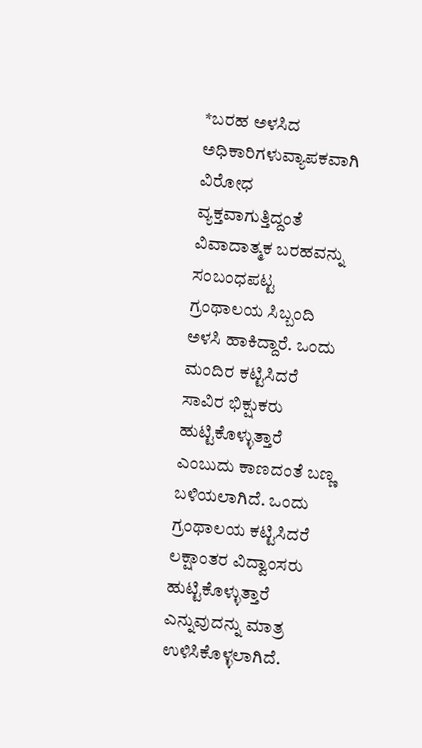*ಬರಹ ಅಳಸಿದ ಅಧಿಕಾರಿಗಳುವ್ಯಾಪಕವಾಗಿ ವಿರೋಧ ವ್ಯಕ್ತವಾಗುತ್ತಿದ್ದಂತೆ ವಿವಾದಾತ್ಮಕ ಬರಹವನ್ನು ಸಂಬಂಧಪಟ್ಟ ಗ್ರಂಥಾಲಯ ಸಿಬ್ಬಂದಿ ಅಳಸಿ ಹಾಕಿದ್ದಾರೆ. ಒಂದು ಮಂದಿರ ಕಟ್ಟಿಸಿದರೆ ಸಾವಿರ ಭಿಕ್ಷುಕರು ಹುಟ್ಟಿಕೊಳ್ಳುತ್ತಾರೆ ಎಂಬುದು ಕಾಣದಂತೆ ಬಣ್ಣ ಬಳಿಯಲಾಗಿದೆ. ಒಂದು ಗ್ರಂಥಾಲಯ ಕಟ್ಟಿಸಿದರೆ ಲಕ್ಷಾಂತರ ವಿದ್ವಾಂಸರು ಹುಟ್ಟಿಕೊಳ್ಳುತ್ತಾರೆ ಎನ್ನುವುದನ್ನು ಮಾತ್ರ ಉಳಿಸಿಕೊಳ್ಳಲಾಗಿದೆ.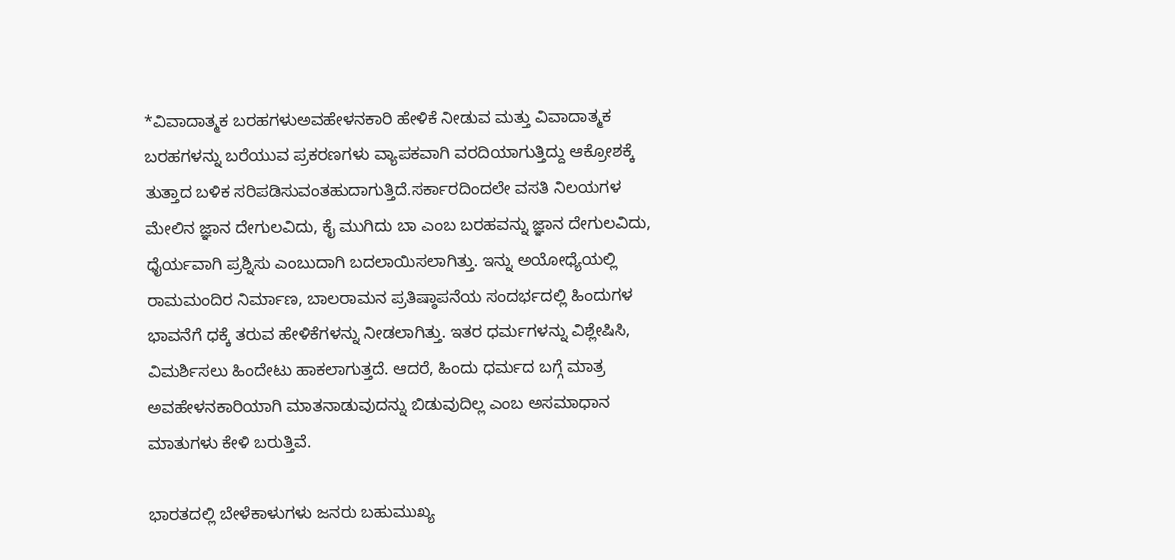*ವಿವಾದಾತ್ಮಕ ಬರಹಗಳುಅವಹೇಳನಕಾರಿ ಹೇಳಿಕೆ ನೀಡುವ ಮತ್ತು ವಿವಾದಾತ್ಮಕ ಬರಹಗಳನ್ನು ಬರೆಯುವ ಪ್ರಕರಣಗಳು ವ್ಯಾಪಕವಾಗಿ ವರದಿಯಾಗುತ್ತಿದ್ದು ಆಕ್ರೋಶಕ್ಕೆ ತುತ್ತಾದ ಬಳಿಕ ಸರಿಪಡಿಸುವಂತಹುದಾಗುತ್ತಿದೆ.ಸರ್ಕಾರದಿಂದಲೇ ವಸತಿ ನಿಲಯಗಳ ಮೇಲಿನ ಜ್ಞಾನ ದೇಗುಲವಿದು, ಕೈ ಮುಗಿದು ಬಾ ಎಂಬ ಬರಹವನ್ನು ಜ್ಞಾನ ದೇಗುಲವಿದು, ಧೈರ್ಯವಾಗಿ ಪ್ರಶ್ನಿಸು ಎಂಬುದಾಗಿ ಬದಲಾಯಿಸಲಾಗಿತ್ತು. ಇನ್ನು ಅಯೋಧ್ಯೆಯಲ್ಲಿ ರಾಮಮಂದಿರ ನಿರ್ಮಾಣ, ಬಾಲರಾಮನ ಪ್ರತಿಷ್ಠಾಪನೆಯ ಸಂದರ್ಭದಲ್ಲಿ ಹಿಂದುಗಳ ಭಾವನೆಗೆ ಧಕ್ಕೆ ತರುವ ಹೇಳಿಕೆಗಳನ್ನು ನೀಡಲಾಗಿತ್ತು. ಇತರ ಧರ್ಮಗಳನ್ನು ವಿಶ್ಲೇಷಿಸಿ, ವಿಮರ್ಶಿಸಲು ಹಿಂದೇಟು ಹಾಕಲಾಗುತ್ತದೆ. ಆದರೆ, ಹಿಂದು ಧರ್ಮದ ಬಗ್ಗೆ ಮಾತ್ರ ಅವಹೇಳನಕಾರಿಯಾಗಿ ಮಾತನಾಡುವುದನ್ನು ಬಿಡುವುದಿಲ್ಲ ಎಂಬ ಅಸಮಾಧಾನ ಮಾತುಗಳು ಕೇಳಿ ಬರುತ್ತಿವೆ.

ಭಾರತದಲ್ಲಿ ಬೇಳೆಕಾಳುಗಳು ಜನರು ಬಹುಮುಖ್ಯ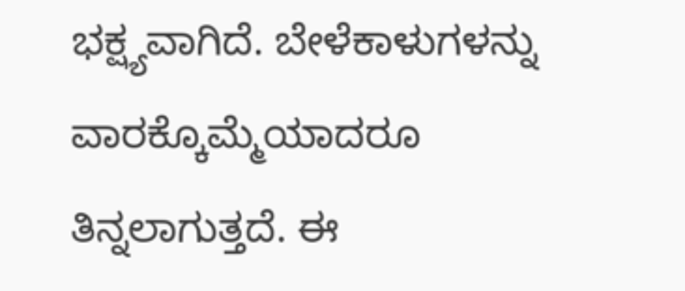ಭಕ್ಷ್ಯವಾಗಿದೆ. ಬೇಳೆಕಾಳುಗಳನ್ನು ವಾರಕ್ಕೊಮ್ಮೆಯಾದರೂ ತಿನ್ನಲಾಗುತ್ತದೆ. ಈ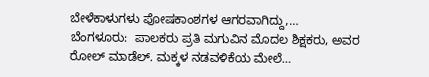ಬೇಳೆಕಾಳುಗಳು ಪೋಷಕಾಂಶಗಳ ಆಗರವಾಗಿದ್ದು,…
ಬೆಂಗಳೂರು:  ಪಾಲಕರು ಪ್ರತಿ ಮಗುವಿನ ಮೊದಲ ಶಿಕ್ಷಕರು, ಅವರ ರೋಲ್ ಮಾಡೆಲ್. ಮಕ್ಕಳ ನಡವಳಿಕೆಯ ಮೇಲೆ…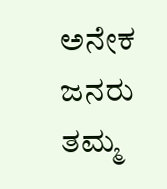ಅನೇಕ ಜನರು ತಮ್ಮ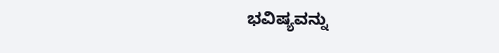ಭವಿಷ್ಯವನ್ನು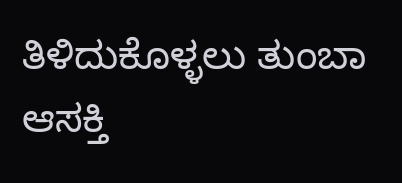ತಿಳಿದುಕೊಳ್ಳಲು ತುಂಬಾ ಆಸಕ್ತಿ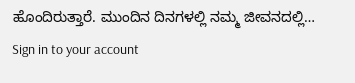ಹೊಂದಿರುತ್ತಾರೆ. ಮುಂದಿನ ದಿನಗಳಲ್ಲಿ ನಮ್ಮ ಜೀವನದಲ್ಲಿ…
Sign in to your account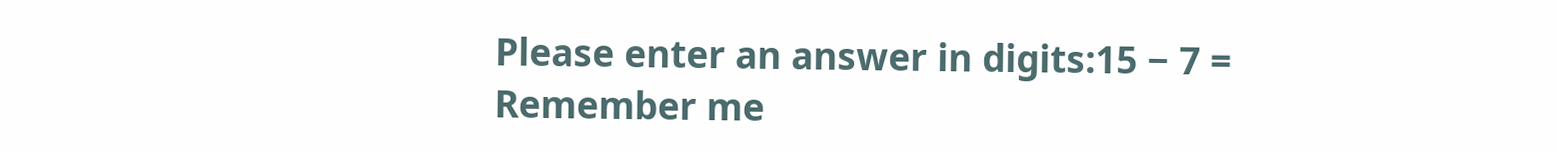Please enter an answer in digits:15 − 7 =
Remember me